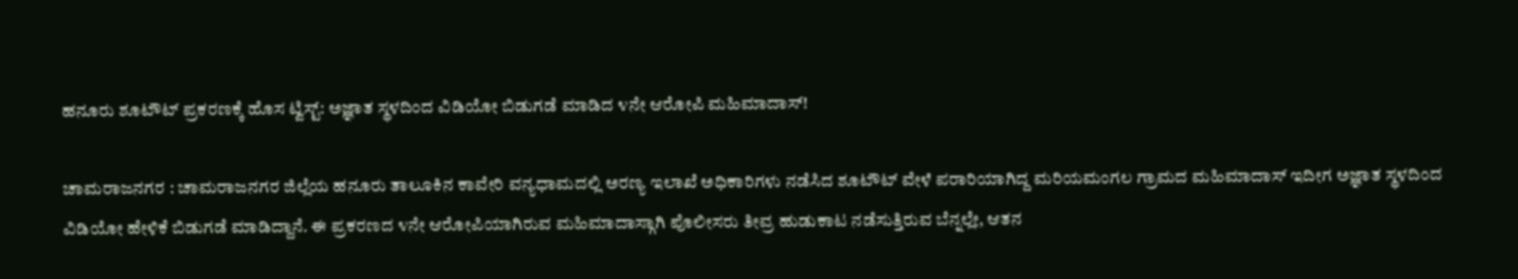ಹನೂರು ಶೂಟೌಟ್ ಪ್ರಕರಣಕ್ಕೆ ಹೊಸ ಟ್ವಿಸ್ಟ್: ಅಜ್ಞಾತ ಸ್ಥಳದಿಂದ ವಿಡಿಯೋ ಬಿಡುಗಡೆ ಮಾಡಿದ ೪ನೇ ಆರೋಪಿ ಮಹಿಮಾದಾಸ್!

ಚಾಮರಾಜನಗರ : ಚಾಮರಾಜನಗರ ಜಿಲ್ಲೆಯ ಹನೂರು ತಾಲೂಕಿನ ಕಾವೇರಿ ವನ್ಯಧಾಮದಲ್ಲಿ ಅರಣ್ಯ ಇಲಾಖೆ ಅಧಿಕಾರಿಗಳು ನಡೆಸಿದ ಶೂಟೌಟ್ ವೇಳೆ ಪರಾರಿಯಾಗಿದ್ದ ಮರಿಯಮಂಗಲ ಗ್ರಾಮದ ಮಹಿಮಾದಾಸ್ ಇದೀಗ ಅಜ್ಞಾತ ಸ್ಥಳದಿಂದ ವಿಡಿಯೋ ಹೇಳಿಕೆ ಬಿಡುಗಡೆ ಮಾಡಿದ್ದಾನೆ. ಈ ಪ್ರಕರಣದ ೪ನೇ ಆರೋಪಿಯಾಗಿರುವ ಮಹಿಮಾದಾಸ್ಗಾಗಿ ಪೊಲೀಸರು ತೀವ್ರ ಹುಡುಕಾಟ ನಡೆಸುತ್ತಿರುವ ಬೆನ್ನಲ್ಲೇ, ಆತನ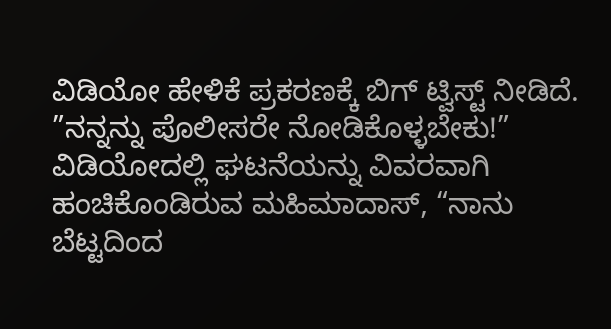ವಿಡಿಯೋ ಹೇಳಿಕೆ ಪ್ರಕರಣಕ್ಕೆ ಬಿಗ್ ಟ್ವಿಸ್ಟ್ ನೀಡಿದೆ.
”ನನ್ನನ್ನು ಪೊಲೀಸರೇ ನೋಡಿಕೊಳ್ಳಬೇಕು!”
ವಿಡಿಯೋದಲ್ಲಿ ಘಟನೆಯನ್ನು ವಿವರವಾಗಿ ಹಂಚಿಕೊಂಡಿರುವ ಮಹಿಮಾದಾಸ್, “ನಾನು ಬೆಟ್ಟದಿಂದ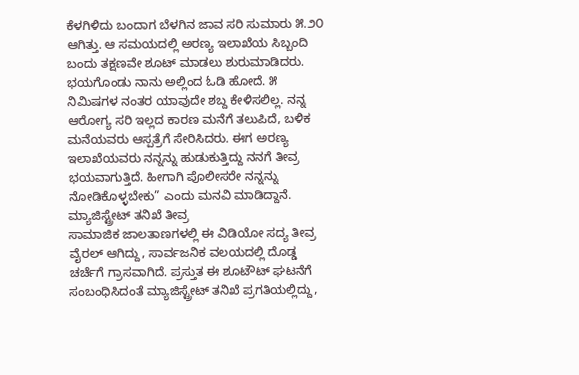ಕೆಳಗಿಳಿದು ಬಂದಾಗ ಬೆಳಗಿನ ಜಾವ ಸರಿ ಸುಮಾರು ೫.೨೦ ಆಗಿತ್ತು. ಆ ಸಮಯದಲ್ಲಿ ಅರಣ್ಯ ಇಲಾಖೆಯ ಸಿಬ್ಬಂದಿ ಬಂದು ತಕ್ಷಣವೇ ಶೂಟ್ ಮಾಡಲು ಶುರುಮಾಡಿದರು. ಭಯಗೊಂಡು ನಾನು ಅಲ್ಲಿಂದ ಓಡಿ ಹೋದೆ. ೫ ನಿಮಿಷಗಳ ನಂತರ ಯಾವುದೇ ಶಬ್ದ ಕೇಳಿಸಲಿಲ್ಲ. ನನ್ನ ಆರೋಗ್ಯ ಸರಿ ಇಲ್ಲದ ಕಾರಣ ಮನೆಗೆ ತಲುಪಿದೆ, ಬಳಿಕ ಮನೆಯವರು ಆಸ್ಪತ್ರೆಗೆ ಸೇರಿಸಿದರು. ಈಗ ಅರಣ್ಯ ಇಲಾಖೆಯವರು ನನ್ನನ್ನು ಹುಡುಕುತ್ತಿದ್ದು ನನಗೆ ತೀವ್ರ ಭಯವಾಗುತ್ತಿದೆ. ಹೀಗಾಗಿ ಪೊಲೀಸರೇ ನನ್ನನ್ನು ನೋಡಿಕೊಳ್ಳಬೇಕು” ಎಂದು ಮನವಿ ಮಾಡಿದ್ದಾನೆ.
ಮ್ಯಾಜಿಸ್ಟ್ರೇಟ್ ತನಿಖೆ ತೀವ್ರ
ಸಾಮಾಜಿಕ ಜಾಲತಾಣಗಳಲ್ಲಿ ಈ ವಿಡಿಯೋ ಸದ್ಯ ತೀವ್ರ ವೈರಲ್ ಆಗಿದ್ದು, ಸಾರ್ವಜನಿಕ ವಲಯದಲ್ಲಿ ದೊಡ್ಡ ಚರ್ಚೆಗೆ ಗ್ರಾಸವಾಗಿದೆ. ಪ್ರಸ್ತುತ ಈ ಶೂಟೌಟ್ ಘಟನೆಗೆ ಸಂಬಂಧಿಸಿದಂತೆ ಮ್ಯಾಜಿಸ್ಟ್ರೇಟ್ ತನಿಖೆ ಪ್ರಗತಿಯಲ್ಲಿದ್ದು,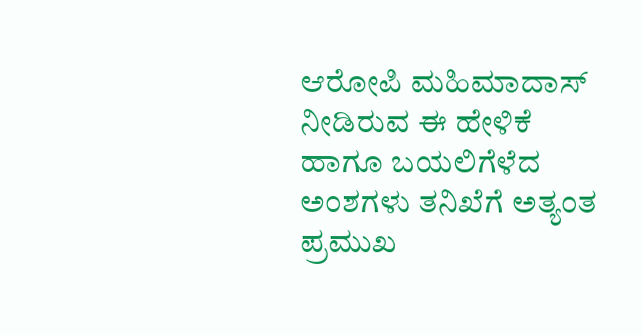ಆರೋಪಿ ಮಹಿಮಾದಾಸ್ ನೀಡಿರುವ ಈ ಹೇಳಿಕೆ ಹಾಗೂ ಬಯಲಿಗೆಳೆದ ಅಂಶಗಳು ತನಿಖೆಗೆ ಅತ್ಯಂತ ಪ್ರಮುಖ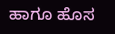ಹಾಗೂ ಹೊಸ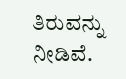ತಿರುವನ್ನು ನೀಡಿವೆ.